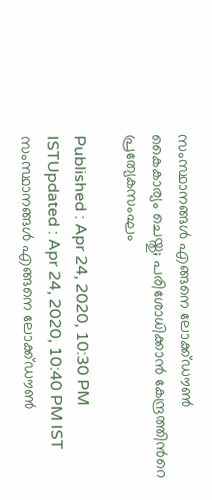സംസ്ഥാനങ്ങള്‍ എങ്ങനെ ലോക്ക്ഡൗണ്‍ കൈകാര്യം ചെയ്തു; പരിശോധിക്കാന്‍ കേന്ദ്രത്തിന്‍റെ പ്രത്യേകസംഘം

Published : Apr 24, 2020, 10:30 PM ISTUpdated : Apr 24, 2020, 10:40 PM IST
സംസ്ഥാനങ്ങള്‍ എങ്ങനെ ലോക്ക്ഡൗണ്‍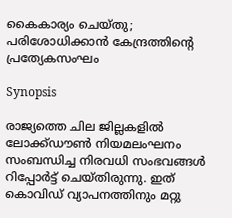കൈകാര്യം ചെയ്തു; പരിശോധിക്കാന്‍ കേന്ദ്രത്തിന്‍റെ പ്രത്യേകസംഘം

Synopsis

രാജ്യത്തെ ചില ജില്ലകളില്‍ ലോക്ക്ഡൗണ്‍ നിയമലംഘനം സംബന്ധിച്ച നിരവധി സംഭവങ്ങള്‍ റിപ്പോര്‍ട്ട് ചെയ്തിരുന്നു. ഇത് കൊവിഡ് വ്യാപനത്തിനും മറ്റു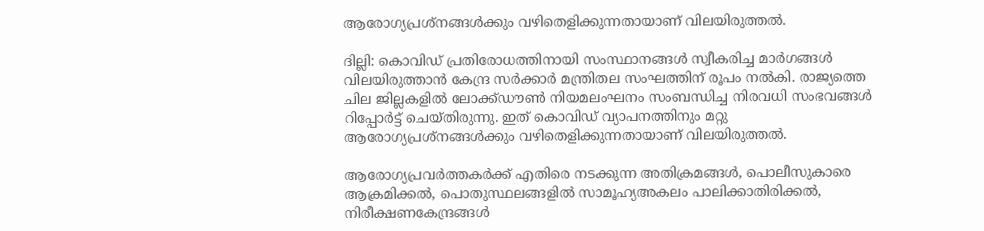ആരോഗ്യപ്രശ്‌നങ്ങള്‍ക്കും വഴിതെളിക്കുന്നതായാണ് വിലയിരുത്തല്‍.

ദില്ലി: കൊവിഡ് പ്രതിരോധത്തിനായി സംസ്ഥാനങ്ങള്‍ സ്വീകരിച്ച മാര്‍ഗങ്ങള്‍ വിലയിരുത്താന്‍ കേന്ദ്ര സര്‍ക്കാര്‍ മന്ത്രിതല സംഘത്തിന് രൂപം നല്‍കി. രാജ്യത്തെ ചില ജില്ലകളില്‍ ലോക്ക്ഡൗണ്‍ നിയമലംഘനം സംബന്ധിച്ച നിരവധി സംഭവങ്ങള്‍ റിപ്പോര്‍ട്ട് ചെയ്തിരുന്നു. ഇത് കൊവിഡ് വ്യാപനത്തിനും മറ്റു ആരോഗ്യപ്രശ്‌നങ്ങള്‍ക്കും വഴിതെളിക്കുന്നതായാണ് വിലയിരുത്തല്‍.

ആരോഗ്യപ്രവര്‍ത്തകര്‍ക്ക് എതിരെ നടക്കുന്ന അതിക്രമങ്ങള്‍, പൊലീസുകാരെ ആക്രമിക്കല്‍, പൊതുസ്ഥലങ്ങളില്‍ സാമൂഹ്യഅകലം പാലിക്കാതിരിക്കല്‍, നിരീക്ഷണകേന്ദ്രങ്ങള്‍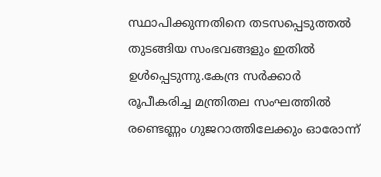സ്ഥാപിക്കുന്നതിനെ തടസപ്പെടുത്തല്‍ തുടങ്ങിയ സംഭവങ്ങളും ഇതില്‍ ഉള്‍പ്പെടുന്നു.കേന്ദ്ര സര്‍ക്കാര്‍ രൂപീകരിച്ച മന്ത്രിതല സംഘത്തിൽ രണ്ടെണ്ണം ഗുജറാത്തിലേക്കും ഓരോന്ന്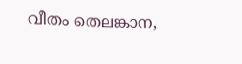വീതം തെലങ്കാന,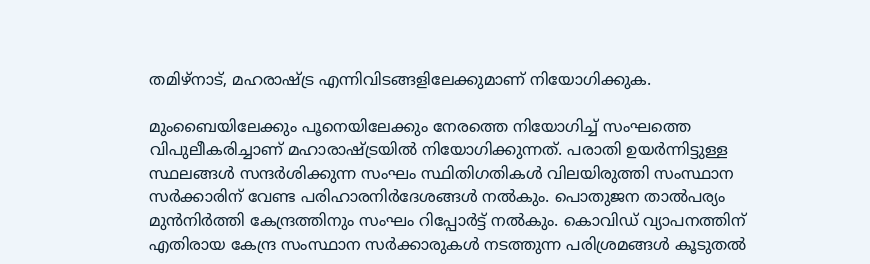തമിഴ്‌നാട്, മഹരാഷ്ട്ര എന്നിവിടങ്ങളിലേക്കുമാണ് നിയോഗിക്കുക.

മുംബൈയിലേക്കും പൂനെയിലേക്കും നേരത്തെ നിയോഗിച്ച് സംഘത്തെ വിപുലീകരിച്ചാണ് മഹാരാഷ്ട്രയില്‍ നിയോഗിക്കുന്നത്. പരാതി ഉയര്‍ന്നിട്ടുള്ള സ്ഥലങ്ങള്‍ സന്ദര്‍ശിക്കുന്ന സംഘം സ്ഥിതിഗതികള്‍ വിലയിരുത്തി സംസ്ഥാന സര്‍ക്കാരിന് വേണ്ട പരിഹാരനിര്‍ദേശങ്ങള്‍ നല്‍കും. പൊതുജന താല്‍പര്യം മുന്‍നിര്‍ത്തി കേന്ദ്രത്തിനും സംഘം റിപ്പോര്‍ട്ട് നല്‍കും. കൊവിഡ് വ്യാപനത്തിന് എതിരായ കേന്ദ്ര സംസ്ഥാന സര്‍ക്കാരുകള്‍ നടത്തുന്ന പരിശ്രമങ്ങള്‍ കൂടുതല്‍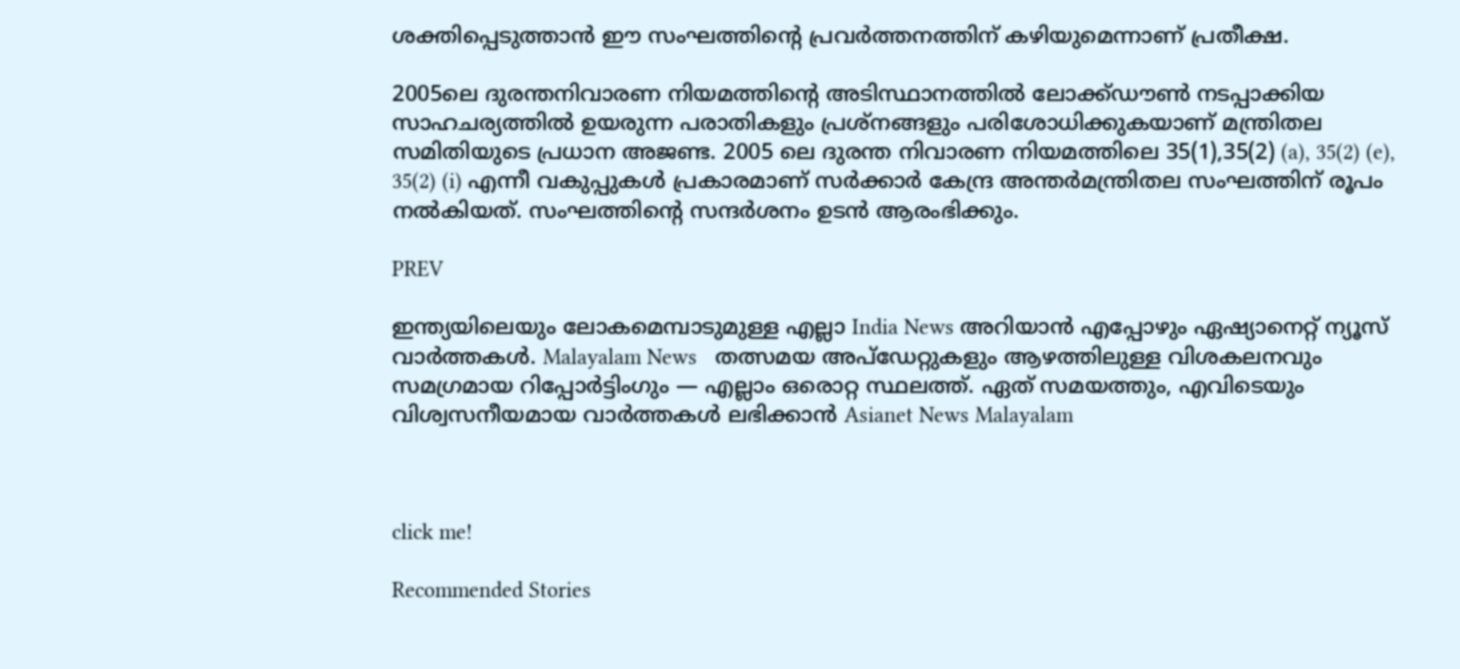ശക്തിപ്പെടുത്താന്‍ ഈ സംഘത്തിന്റെ പ്രവര്‍ത്തനത്തിന് കഴിയുമെന്നാണ് പ്രതീക്ഷ.

2005ലെ ദുരന്തനിവാരണ നിയമത്തിന്റെ അടിസ്ഥാനത്തില്‍ ലോക്ക്ഡൗണ്‍ നടപ്പാക്കിയ സാഹചര്യത്തിൽ ഉയരുന്ന പരാതികളും പ്രശ്‌നങ്ങളും പരിശോധിക്കുകയാണ് മന്ത്രിതല സമിതിയുടെ പ്രധാന അജണ്ട. 2005 ലെ ദുരന്ത നിവാരണ നിയമത്തിലെ 35(1),35(2) (a), 35(2) (e), 35(2) (i) എന്നീ വകുപ്പുകള്‍ പ്രകാരമാണ് സര്‍ക്കാര്‍ കേന്ദ്ര അന്തര്‍മന്ത്രിതല സംഘത്തിന് രൂപം നല്‍കിയത്. സംഘത്തിന്റെ സന്ദർശനം ഉടൻ ആരംഭിക്കും.

PREV

ഇന്ത്യയിലെയും ലോകമെമ്പാടുമുള്ള എല്ലാ India News അറിയാൻ എപ്പോഴും ഏഷ്യാനെറ്റ് ന്യൂസ് വാർത്തകൾ. Malayalam News   തത്സമയ അപ്‌ഡേറ്റുകളും ആഴത്തിലുള്ള വിശകലനവും സമഗ്രമായ റിപ്പോർട്ടിംഗും — എല്ലാം ഒരൊറ്റ സ്ഥലത്ത്. ഏത് സമയത്തും, എവിടെയും വിശ്വസനീയമായ വാർത്തകൾ ലഭിക്കാൻ Asianet News Malayalam



click me!

Recommended Stories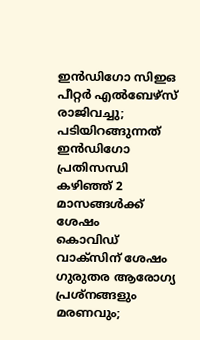ഇൻഡിഗോ സിഇഒ പീറ്റർ എൽബേഴ്സ് രാജിവച്ചു; പടിയിറങ്ങുന്നത് ഇൻഡിഗോ പ്രതിസന്ധി കഴിഞ്ഞ് 2 മാസങ്ങൾക്ക് ശേഷം
കൊവിഡ് വാക്സിന് ശേഷം ഗുരുതര ആരോഗ്യ പ്രശ്നങ്ങളും മരണവും;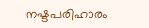നഷ്ടപരിഹാരം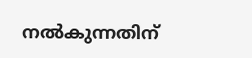നൽകുന്നതിന്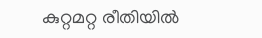കുറ്റമറ്റ രീതിയിൽ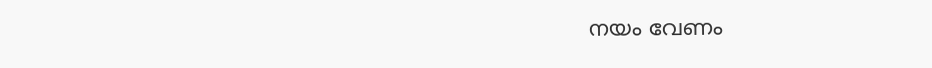നയം വേണം